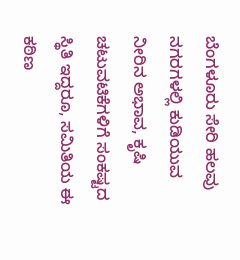ಬೆಂಗಳೂರು ಸೇರಿ ಹಲವು ನಗರಗಳಲ್ಲಿ ಕುಡಿಯುವ ನೀರಿನ ಅಭಾವ, ಕೃಷಿ ಚಟುವಟಿಕೆಗಳಿಗೆ ಸಂಕಷ್ಟದ ಸ್ಥಿತಿ ಇದ್ದರೂ, ಸಮಿತಿಯ ಈ ಕಠಿಣ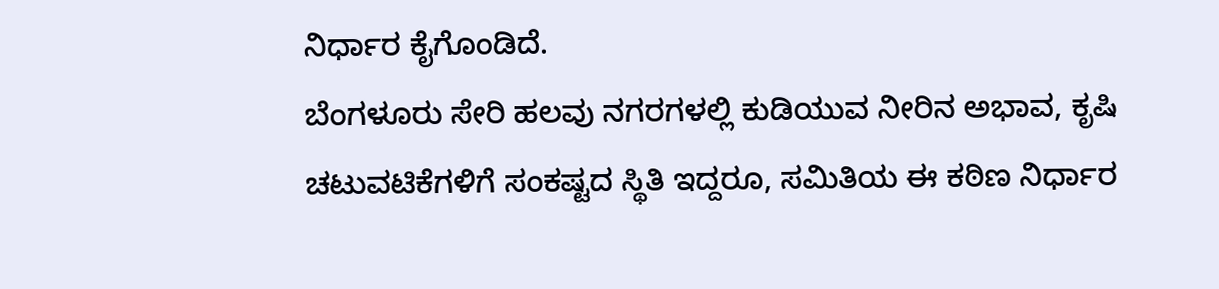ನಿರ್ಧಾರ ಕೈಗೊಂಡಿದೆ.
ಬೆಂಗಳೂರು ಸೇರಿ ಹಲವು ನಗರಗಳಲ್ಲಿ ಕುಡಿಯುವ ನೀರಿನ ಅಭಾವ, ಕೃಷಿ ಚಟುವಟಿಕೆಗಳಿಗೆ ಸಂಕಷ್ಟದ ಸ್ಥಿತಿ ಇದ್ದರೂ, ಸಮಿತಿಯ ಈ ಕಠಿಣ ನಿರ್ಧಾರ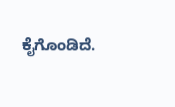ಕೈಗೊಂಡಿದೆ.